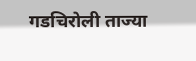गडचिरोली ताज्या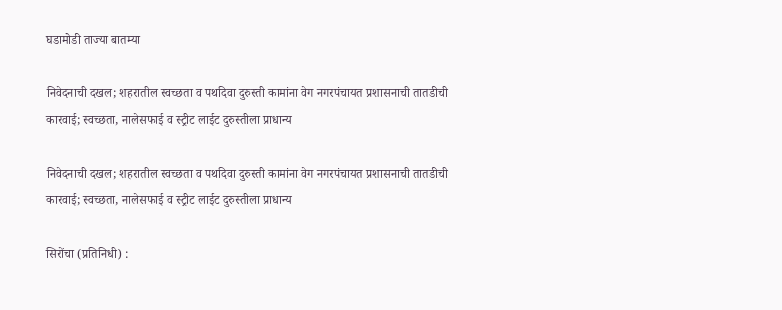घडामोडी ताज्या बातम्या

निवेदनाची दखल; शहरातील स्वच्छता व पथदिवा दुरुस्ती कामांना वेग नगरपंचायत प्रशासनाची तातडीची कारवाई; स्वच्छता, नालेसफाई व स्ट्रीट लाईट दुरुस्तीला प्राधान्य

निवेदनाची दखल; शहरातील स्वच्छता व पथदिवा दुरुस्ती कामांना वेग नगरपंचायत प्रशासनाची तातडीची कारवाई; स्वच्छता, नालेसफाई व स्ट्रीट लाईट दुरुस्तीला प्राधान्य

सिरोंचा (प्रतिनिधी) :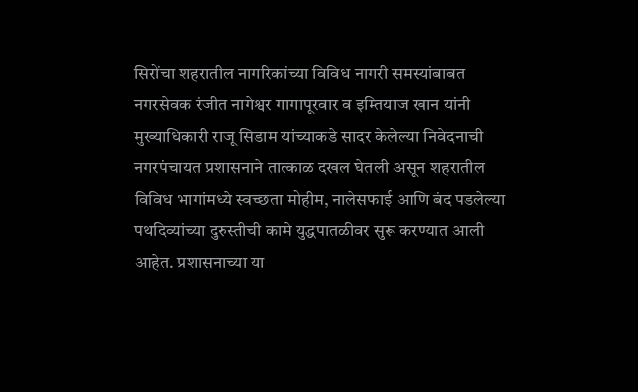सिरोंचा शहरातील नागरिकांच्या विविध नागरी समस्यांबाबत नगरसेवक रंजीत नागेश्वर गागापूरवार व इम्तियाज खान यांनी मुख्याधिकारी राजू सिडाम यांच्याकडे सादर केलेल्या निवेदनाची नगरपंचायत प्रशासनाने तात्काळ दखल घेतली असून शहरातील विविध भागांमध्ये स्वच्छता मोहीम, नालेसफाई आणि बंद पडलेल्या पथदिव्यांच्या दुरुस्तीची कामे युद्धपातळीवर सुरू करण्यात आली आहेत. प्रशासनाच्या या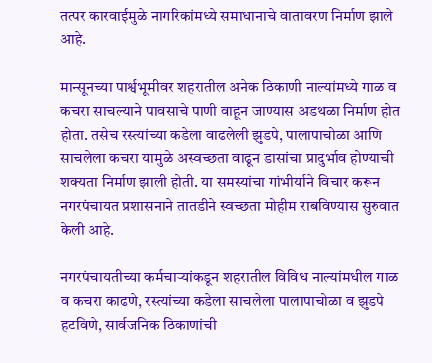तत्पर कारवाईमुळे नागरिकांमध्ये समाधानाचे वातावरण निर्माण झाले आहे.

मान्सूनच्या पार्श्वभूमीवर शहरातील अनेक ठिकाणी नाल्यांमध्ये गाळ व कचरा साचल्याने पावसाचे पाणी वाहून जाण्यास अडथळा निर्माण होत होता. तसेच रस्त्यांच्या कडेला वाढलेली झुडपे, पालापाचोळा आणि साचलेला कचरा यामुळे अस्वच्छता वाढून डासांचा प्रादुर्भाव होण्याची शक्यता निर्माण झाली होती. या समस्यांचा गांभीर्याने विचार करून नगरपंचायत प्रशासनाने तातडीने स्वच्छता मोहीम राबविण्यास सुरुवात केली आहे.

नगरपंचायतीच्या कर्मचाऱ्यांकडून शहरातील विविध नाल्यांमधील गाळ व कचरा काढणे, रस्त्यांच्या कडेला साचलेला पालापाचोळा व झुडपे हटविणे, सार्वजनिक ठिकाणांची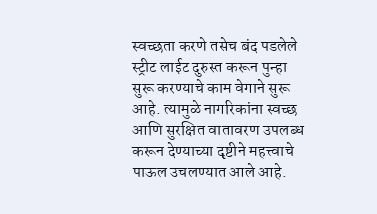स्वच्छता करणे तसेच बंद पडलेले स्ट्रीट लाईट दुरुस्त करून पुन्हा सुरू करण्याचे काम वेगाने सुरू आहे. त्यामुळे नागरिकांना स्वच्छ आणि सुरक्षित वातावरण उपलब्ध करून देण्याच्या दृष्टीने महत्त्वाचे पाऊल उचलण्यात आले आहे.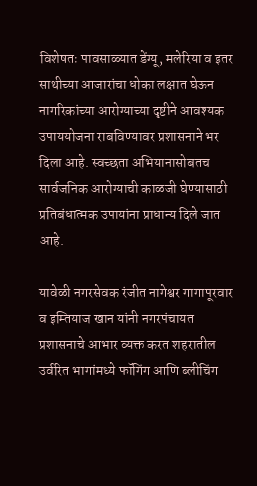विशेषतः पावसाळ्यात डेंग्यू, मलेरिया व इतर साथीच्या आजारांचा धोका लक्षात घेऊन नागरिकांच्या आरोग्याच्या दृष्टीने आवश्यक उपाययोजना राबविण्यावर प्रशासनाने भर दिला आहे. स्वच्छता अभियानासोबतच सार्वजनिक आरोग्याची काळजी घेण्यासाठी प्रतिबंधात्मक उपायांना प्राधान्य दिले जात आहे.

यावेळी नगरसेवक रंजीत नागेश्वर गागापूरवार व इम्तियाज खान यांनी नगरपंचायत प्रशासनाचे आभार व्यक्त करत शहरातील उर्वरित भागांमध्ये फॉगिंग आणि ब्लीचिंग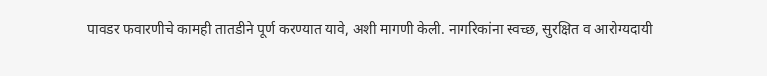पावडर फवारणीचे कामही तातडीने पूर्ण करण्यात यावे, अशी मागणी केली. नागरिकांना स्वच्छ, सुरक्षित व आरोग्यदायी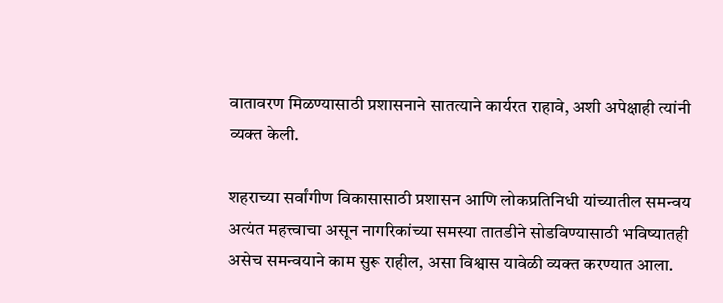वातावरण मिळण्यासाठी प्रशासनाने सातत्याने कार्यरत राहावे, अशी अपेक्षाही त्यांनी व्यक्त केली.

शहराच्या सर्वांगीण विकासासाठी प्रशासन आणि लोकप्रतिनिधी यांच्यातील समन्वय अत्यंत महत्त्वाचा असून नागरिकांच्या समस्या तातडीने सोडविण्यासाठी भविष्यातही असेच समन्वयाने काम सुरू राहील, असा विश्वास यावेळी व्यक्त करण्यात आला.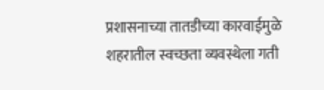प्रशासनाच्या तातडीच्या कारवाईमुळे शहरातील स्वच्छता व्यवस्थेला गती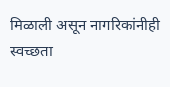मिळाली असून नागरिकांनीही स्वच्छता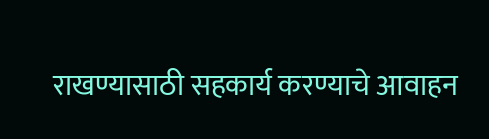राखण्यासाठी सहकार्य करण्याचे आवाहन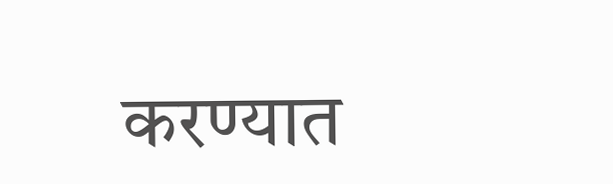करण्यात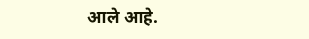आले आहे.